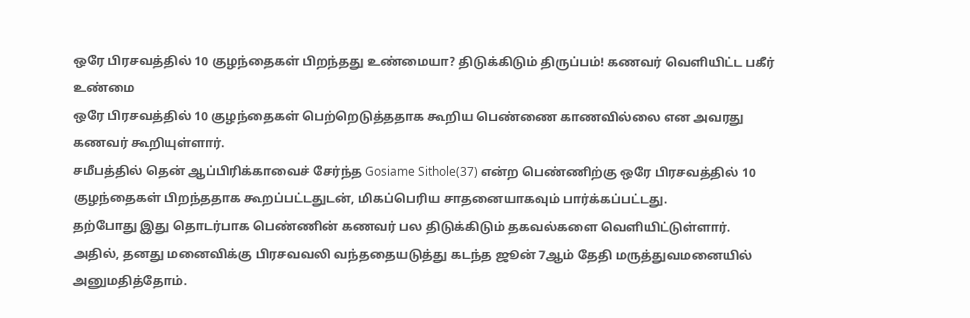ஒரே பிரசவத்தில் 10 குழந்தைகள் பிறந்தது உண்மையா? திடுக்கிடும் திருப்பம்! கணவர் வெளியிட்ட பகீர் உண்மை
ஒரே பிரசவத்தில் 10 குழந்தைகள் பெற்றெடுத்ததாக கூறிய பெண்ணை காணவில்லை என அவரது கணவர் கூறியுள்ளார்.
சமீபத்தில் தென் ஆப்பிரிக்காவைச் சேர்ந்த Gosiame Sithole(37) என்ற பெண்ணிற்கு ஒரே பிரசவத்தில் 10 குழந்தைகள் பிறந்ததாக கூறப்பட்டதுடன், மிகப்பெரிய சாதனையாகவும் பார்க்கப்பட்டது.
தற்போது இது தொடர்பாக பெண்ணின் கணவர் பல திடுக்கிடும் தகவல்களை வெளியிட்டுள்ளார்.
அதில், தனது மனைவிக்கு பிரசவவலி வந்ததையடுத்து கடந்த ஜூன் 7ஆம் தேதி மருத்துவமனையில் அனுமதித்தோம்.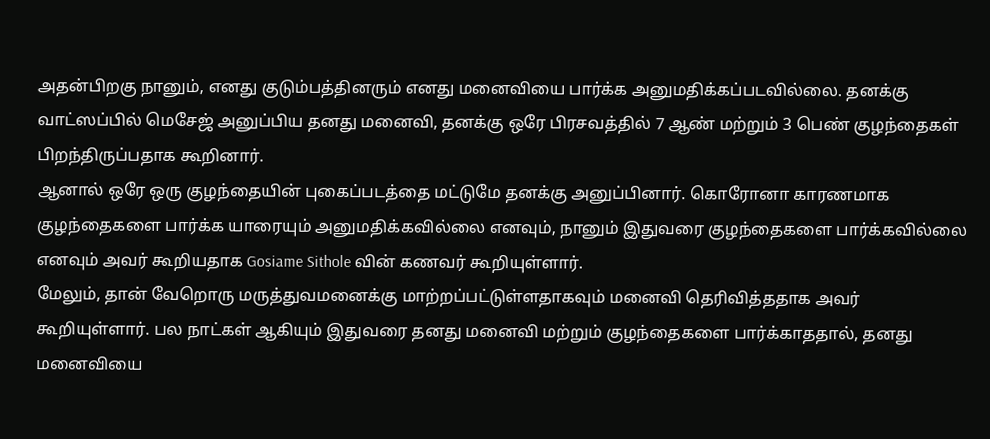அதன்பிறகு நானும், எனது குடும்பத்தினரும் எனது மனைவியை பார்க்க அனுமதிக்கப்படவில்லை. தனக்கு வாட்ஸப்பில் மெசேஜ் அனுப்பிய தனது மனைவி, தனக்கு ஒரே பிரசவத்தில் 7 ஆண் மற்றும் 3 பெண் குழந்தைகள் பிறந்திருப்பதாக கூறினார்.
ஆனால் ஒரே ஒரு குழந்தையின் புகைப்படத்தை மட்டுமே தனக்கு அனுப்பினார். கொரோனா காரணமாக குழந்தைகளை பார்க்க யாரையும் அனுமதிக்கவில்லை எனவும், நானும் இதுவரை குழந்தைகளை பார்க்கவில்லை எனவும் அவர் கூறியதாக Gosiame Sithole வின் கணவர் கூறியுள்ளார்.
மேலும், தான் வேறொரு மருத்துவமனைக்கு மாற்றப்பட்டுள்ளதாகவும் மனைவி தெரிவித்ததாக அவர் கூறியுள்ளார். பல நாட்கள் ஆகியும் இதுவரை தனது மனைவி மற்றும் குழந்தைகளை பார்க்காததால், தனது மனைவியை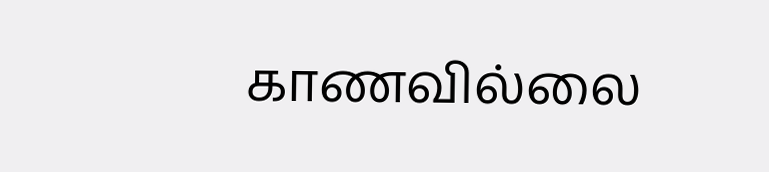காணவில்லை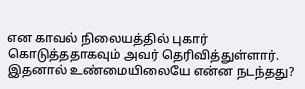என காவல் நிலையத்தில் புகார் கொடுத்ததாகவும் அவர் தெரிவித்துள்ளார்.
இதனால் உண்மையிலையே என்ன நடந்தது?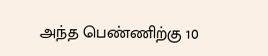அந்த பெண்ணிற்கு 10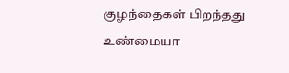குழந்தைகள் பிறந்தது உண்மையா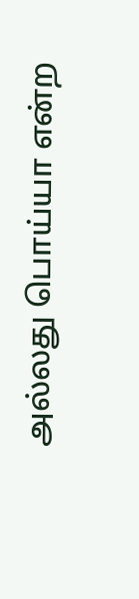அல்லது பொய்யா என்ற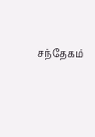சந்தேகம்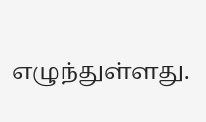எழுந்துள்ளது.